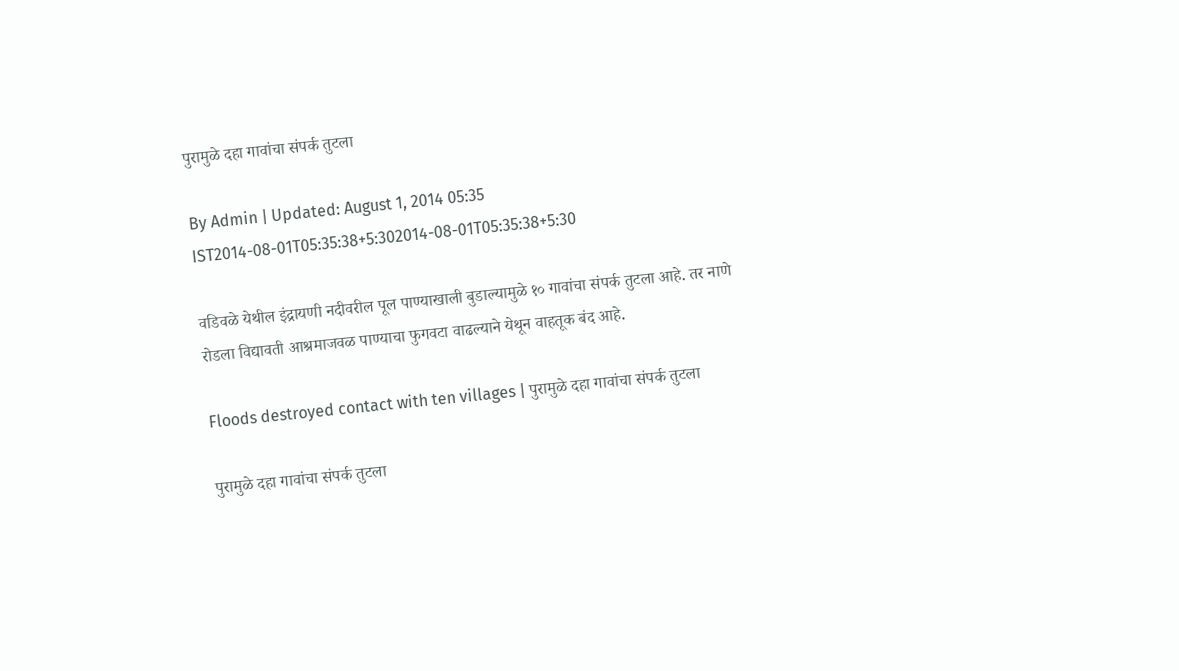पुरामुळे दहा गावांचा संपर्क तुटला

By Admin | Updated: August 1, 2014 05:35 IST2014-08-01T05:35:38+5:302014-08-01T05:35:38+5:30

वडिवळे येथील इंद्रायणी नदीवरील पूल पाण्याखाली बुडाल्यामुळे १० गावांचा संपर्क तुटला आहे. तर नाणे रोडला विद्यावती आश्रमाजवळ पाण्याचा फुगवटा वाढल्याने येथून वाहतूक बंद आहे.

Floods destroyed contact with ten villages | पुरामुळे दहा गावांचा संपर्क तुटला

पुरामुळे दहा गावांचा संपर्क तुटला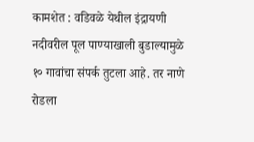कामशेत : वडिवळे येथील इंद्रायणी नदीवरील पूल पाण्याखाली बुडाल्यामुळे १० गावांचा संपर्क तुटला आहे. तर नाणे रोडला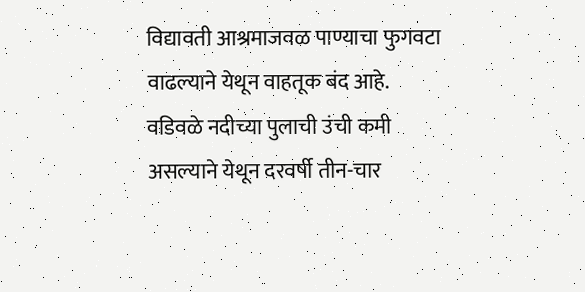विद्यावती आश्रमाजवळ पाण्याचा फुगवटा वाढल्याने येथून वाहतूक बंद आहे.
वडिवळे नदीच्या पुलाची उंची कमी असल्याने येथून दरवर्षी तीन-चार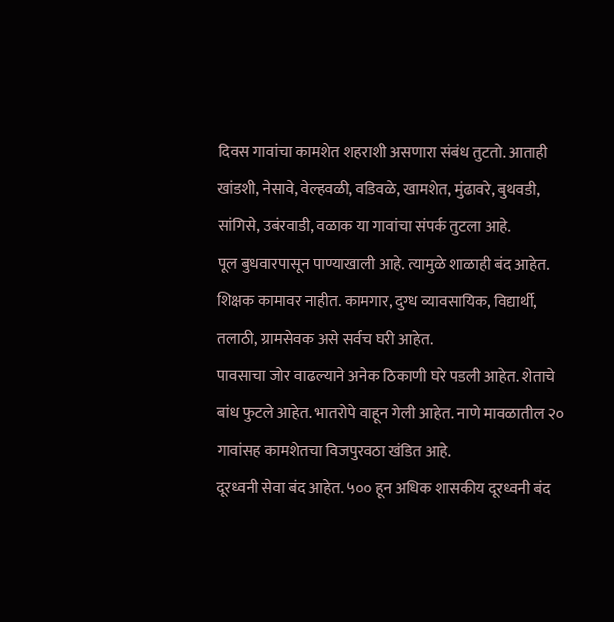दिवस गावांचा कामशेत शहराशी असणारा संबंध तुटतो. आताही खांडशी, नेसावे, वेल्हवळी, वडिवळे, खामशेत, मुंढावरे, बुथवडी, सांगिसे, उबंरवाडी, वळाक या गावांचा संपर्क तुटला आहे.
पूल बुधवारपासून पाण्याखाली आहे. त्यामुळे शाळाही बंद आहेत. शिक्षक कामावर नाहीत. कामगार, दुग्ध व्यावसायिक, विद्यार्थी, तलाठी, ग्रामसेवक असे सर्वच घरी आहेत.
पावसाचा जोर वाढल्याने अनेक ठिकाणी घरे पडली आहेत. शेताचे बांध फुटले आहेत. भातरोपे वाहून गेली आहेत. नाणे मावळातील २० गावांसह कामशेतचा विजपुरवठा खंडित आहे.
दूरध्वनी सेवा बंद आहेत. ५०० हून अधिक शासकीय दूरध्वनी बंद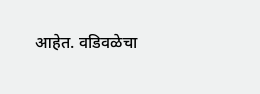आहेत. वडिवळेचा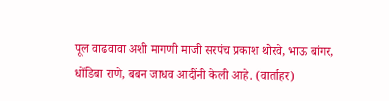पूल वाढवावा अशी मागणी माजी सरपंच प्रकाश थोरवे, भाऊ बांगर, धोंडिबा राणे, बबन जाधव आदींनी केली आहे. (वार्ताहर)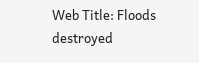Web Title: Floods destroyed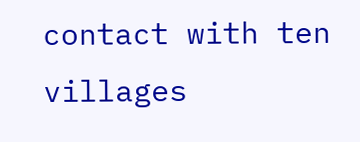contact with ten villages